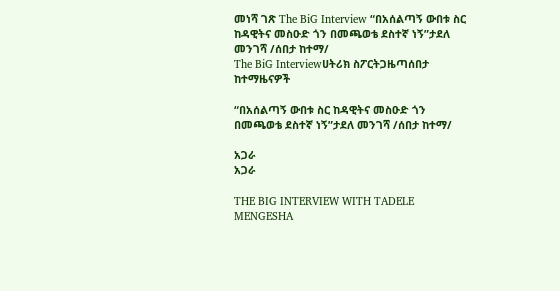መነሻ ገጽ The BiG Interview “በአሰልጣኝ ውበቱ ስር ከዳዊትና መስዑድ ጎን በመጫወቴ ደስተኛ ነኝ”ታደለ መንገሻ /ሰበታ ከተማ/
The BiG Interviewሀትሪክ ስፖርትጋዜጣሰበታ ከተማዜናዎች

“በአሰልጣኝ ውበቱ ስር ከዳዊትና መስዑድ ጎን በመጫወቴ ደስተኛ ነኝ”ታደለ መንገሻ /ሰበታ ከተማ/

አጋራ
አጋራ

THE BIG INTERVIEW WITH TADELE MENGESHA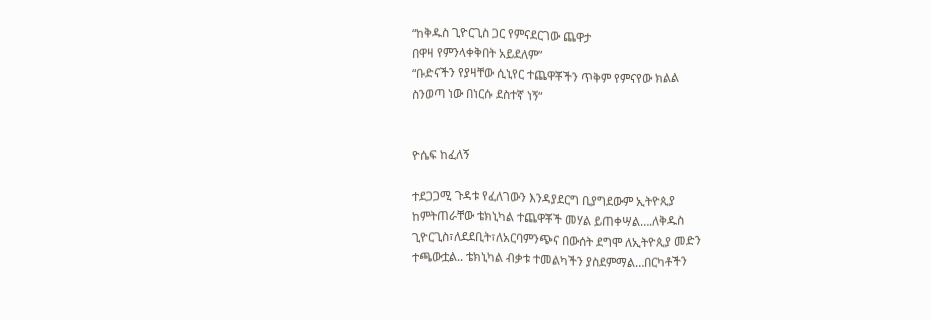“ከቅዱስ ጊዮርጊስ ጋር የምናደርገው ጨዋታ
በዋዛ የምንላቀቅበት አይደለም”
“ቡድናችን የያዛቸው ሲኒየር ተጨዋቾችን ጥቅም የምናየው ክልል
ስንወጣ ነው በነርሱ ደስተኛ ነኝ“


ዮሴፍ ከፈለኝ

ተደጋጋሚ ጉዳቱ የፈለገውን እንዳያደርግ ቢያግደውም ኢትዮጲያ
ከምትጠራቸው ቴክኒካል ተጨዋቾች መሃል ይጠቀሣል….ለቅዱስ
ጊዮርጊስ፣ለደደቢት፣ለአርባምንጭና በውሰት ደግሞ ለኢትዮጲያ መድን
ተጫውቷል.. ቴክኒካል ብቃቱ ተመልካችን ያስደምማል…በርካቶችን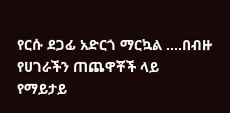የርሱ ደጋፊ አድርጎ ማርኳል ….በብዙ የሀገራችን ጠጨዋቾች ላይ
የማይታይ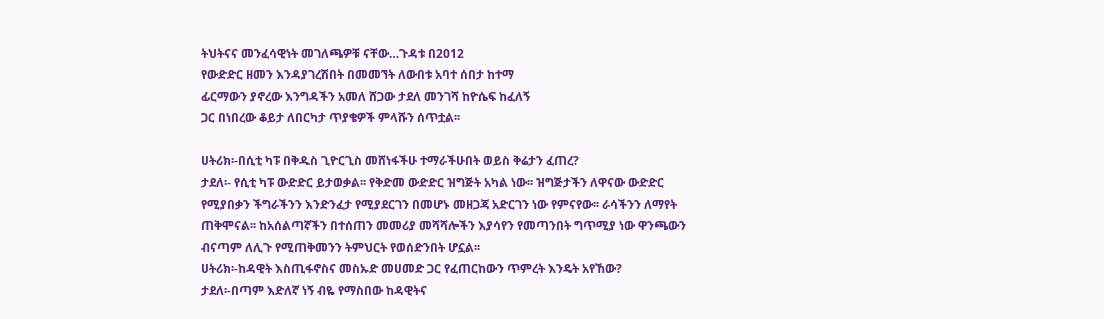ትህትናና መንፈሳዊነት መገለጫዎቹ ናቸው…ጉዳቱ በ2012
የውድድር ዘመን እንዳያገረሽበት በመመኘት ለውበቱ አባተ ሰበታ ከተማ
ፊርማውን ያኖረው እንግዳችን አመለ ሸጋው ታደለ መንገሻ ከዮሴፍ ከፈለኝ
ጋር በነበረው ቆይታ ለበርካታ ጥያቄዎች ምላሹን ሰጥቷል፡፡

ሀትሪክ፡-በሲቲ ካፑ በቅዱስ ጊዮርጊስ መሸነፋችሁ ተማራችሁበት ወይስ ቅሬታን ፈጠረ?
ታደለ፡- የሲቲ ካፑ ውድድር ይታወቃል፡፡ የቅድመ ውድድር ዝግጅት አካል ነው፡፡ ዝግጅታችን ለዋናው ውድድር
የሚያበቃን ችግራችንን እንድንፈታ የሚያደርገን በመሆኑ መዘጋጃ አድርገን ነው የምናየው፡፡ ራሳችንን ለማየት
ጠቅሞናል፡፡ ከአሰልጣኛችን በተሰጠን መመሪያ መሻሻሎችን እያሳየን የመጣንበት ግጥሚያ ነው ዋንጫውን
ብናጣም ለሊጉ የሚጠቅመንን ትምህርት የወሰድንበት ሆኗል፡፡
ሀትሪክ፡-ከዳዊት እስጢፋኖስና መስኡድ መሀመድ ጋር የፈጠርከውን ጥምረት እንዴት አየኸው?
ታደለ፡-በጣም እድለኛ ነኝ ብዬ የማስበው ከዳዊትና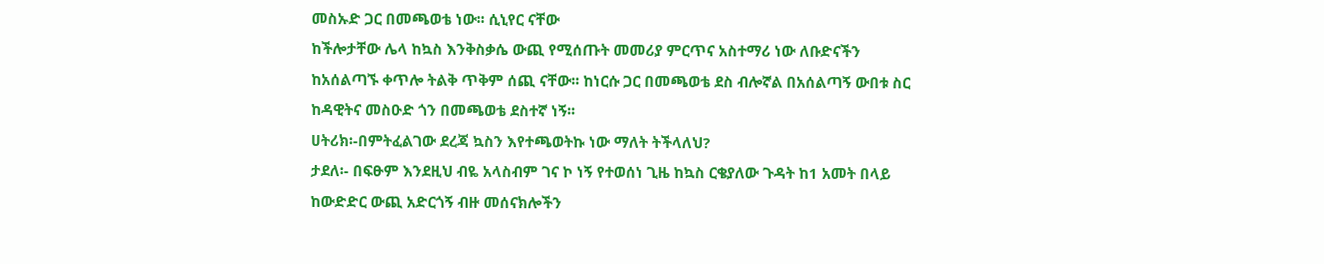መስኡድ ጋር በመጫወቴ ነው፡፡ ሲኒየር ናቸው
ከችሎታቸው ሌላ ከኳስ እንቅስቃሴ ውጪ የሚሰጡት መመሪያ ምርጥና አስተማሪ ነው ለቡድናችን
ከአሰልጣኙ ቀጥሎ ትልቅ ጥቅም ሰጪ ናቸው፡፡ ከነርሱ ጋር በመጫወቴ ደስ ብሎኛል በአሰልጣኝ ውበቱ ስር
ከዳዊትና መስዑድ ጎን በመጫወቴ ደስተኛ ነኝ፡፡
ሀትሪክ፡-በምትፈልገው ደረጃ ኳስን እየተጫወትኩ ነው ማለት ትችላለህ?
ታደለ፡- በፍፁም እንደዚህ ብዬ አላስብም ገና ኮ ነኝ የተወሰነ ጊዜ ከኳስ ርቄያለው ጉዳት ከ1 አመት በላይ
ከውድድር ውጪ አድርጎኝ ብዙ መሰናክሎችን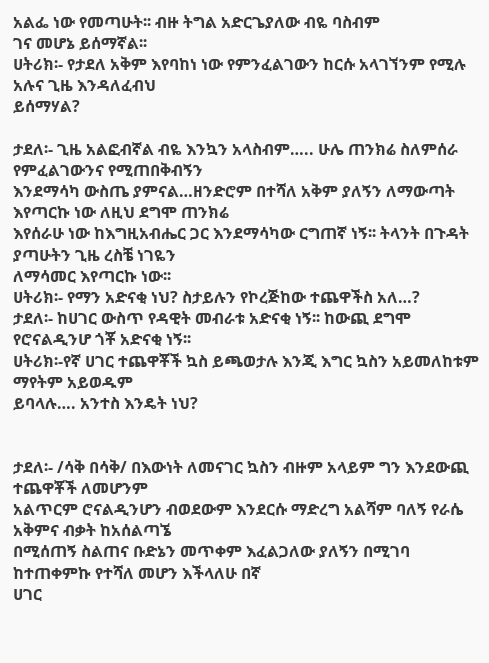አልፌ ነው የመጣሁት፡፡ ብዙ ትግል አድርጌያለው ብዬ ባስብም
ገና መሆኔ ይሰማኛል፡፡
ሀትሪክ፡- የታደለ አቅም እየባከነ ነው የምንፈልገውን ከርሱ አላገኘንም የሚሉ አሉና ጊዜ እንዳለፈብህ
ይሰማሃል?

ታደለ፡- ጊዜ አልፎብኛል ብዬ እንኳን አላስብም….. ሁሌ ጠንክሬ ስለምሰራ የምፈልገውንና የሚጠበቅብኝን
እንደማሳካ ውስጤ ያምናል…ዘንድሮም በተሻለ አቅም ያለኝን ለማውጣት እየጣርኩ ነው ለዚህ ደግሞ ጠንክሬ
እየሰራሁ ነው ከእግዚአብሔር ጋር እንደማሳካው ርግጠኛ ነኝ፡፡ ትላንት በጉዳት ያጣሁትን ጊዜ ረስቼ ነገዬን
ለማሳመር እየጣርኩ ነው፡፡
ሀትሪክ፡- የማን አድናቂ ነህ? ስታይሉን የኮረጅከው ተጨዋችስ አለ…?
ታደለ፡- ከሀገር ውስጥ የዳዊት መብራቱ አድናቂ ነኝ፡፡ ከውጪ ደግሞ የሮናልዲንሆ ጎቾ አድናቂ ነኝ፡፡
ሀትሪክ፡-የኛ ሀገር ተጨዋቾች ኳስ ይጫወታሉ እንጂ እግር ኳስን አይመለከቱም ማየትም አይወዱም
ይባላሉ…. አንተስ እንዴት ነህ?


ታደለ፡- /ሳቅ በሳቅ/ በእውነት ለመናገር ኳስን ብዙም አላይም ግን እንደውጪ ተጨዋቾች ለመሆንም
አልጥርም ሮናልዲንሆን ብወደውም እንደርሱ ማድረግ አልሻም ባለኝ የራሴ አቅምና ብቃት ከአሰልጣኜ
በሚሰጠኝ ስልጠና ቡድኔን መጥቀም እፈልጋለው ያለኝን በሚገባ ከተጠቀምኩ የተሻለ መሆን እችላለሁ በኛ
ሀገር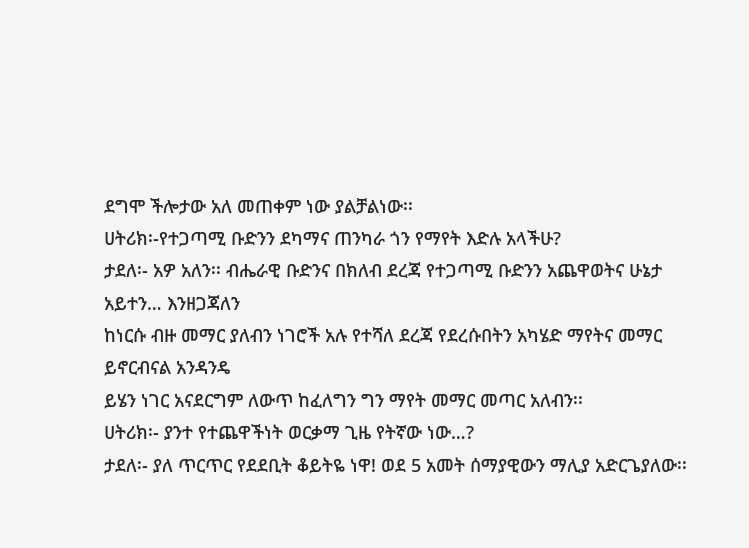ደግሞ ችሎታው አለ መጠቀም ነው ያልቻልነው፡፡
ሀትሪክ፡-የተጋጣሚ ቡድንን ደካማና ጠንካራ ጎን የማየት እድሉ አላችሁ?
ታደለ፡- አዎ አለን፡፡ ብሔራዊ ቡድንና በክለብ ደረጃ የተጋጣሚ ቡድንን አጨዋወትና ሁኔታ አይተን… እንዘጋጃለን
ከነርሱ ብዙ መማር ያለብን ነገሮች አሉ የተሻለ ደረጃ የደረሱበትን አካሄድ ማየትና መማር ይኖርብናል አንዳንዴ
ይሄን ነገር አናደርግም ለውጥ ከፈለግን ግን ማየት መማር መጣር አለብን፡፡
ሀትሪክ፡- ያንተ የተጨዋችነት ወርቃማ ጊዜ የትኛው ነው…?
ታደለ፡- ያለ ጥርጥር የደደቢት ቆይትዬ ነዋ! ወደ 5 አመት ሰማያዊውን ማሊያ አድርጌያለው፡፡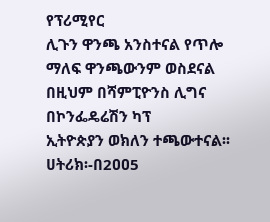የፕሪሚየር
ሊጉን ዋንጫ አንስተናል የጥሎ ማለፍ ዋንጫውንም ወስደናል በዚህም በሻምፒዮንስ ሊግና በኮንፌዴሬሽን ካፕ
ኢትዮጵያን ወክለን ተጫውተናል፡፡
ሀትሪክ፡-በ2ዐዐ5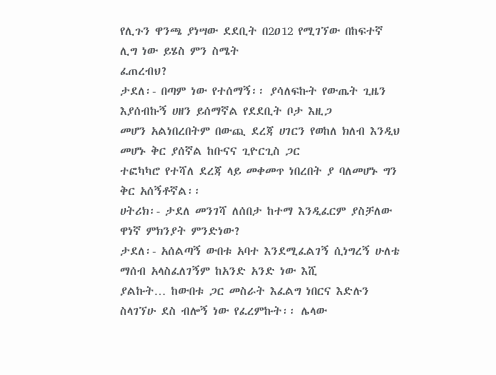የሊጉን ዋንጫ ያነሣው ደደቢት በ2ዐ12 የሚገኘው በከፍተኛ ሊግ ነው ይሄስ ምን ስሜት
ፈጠረብህ?
ታደለ፡- በጣም ነው የተሰማኝ፡፡ ያሳለፍኩት የውጤት ጊዜን እያሰብኩኝ ሀዘን ይሰማኛል የደደቢት ቦታ እዚጋ
መሆን አልነበረበትም በውጪ ደረጃ ሀገርን የወከለ ክለብ እንዲህ መሆኑ ቅር ያሰኛል ከቡናና ጊዮርጊስ ጋር
ተፎካካሮ የተሻለ ደረጃ ላይ መቀመጥ ነበረበት ያ ባለመሆኑ ግን ቅር አሰኝቶኛል፡፡
ሀትሪክ፡- ታደለ መንገሻ ለሰበታ ከተማ እንዲፈርም ያስቻለው ዋነኛ ምክንያት ምንድነው?
ታደለ፡- አሰልጣኝ ውበቱ አባተ እንደሚፈልገኝ ሲነግረኝ ሁለቴ ማሰብ አላስፈለገኝም ከአንድ አንድ ነው እሺ
ያልኩት… ከውበቱ ጋር መስራት እፈልግ ነበርና እድሉን ስላገኘሁ ደስ ብሎኝ ነው የፈረምኩት፡፡ ሌላው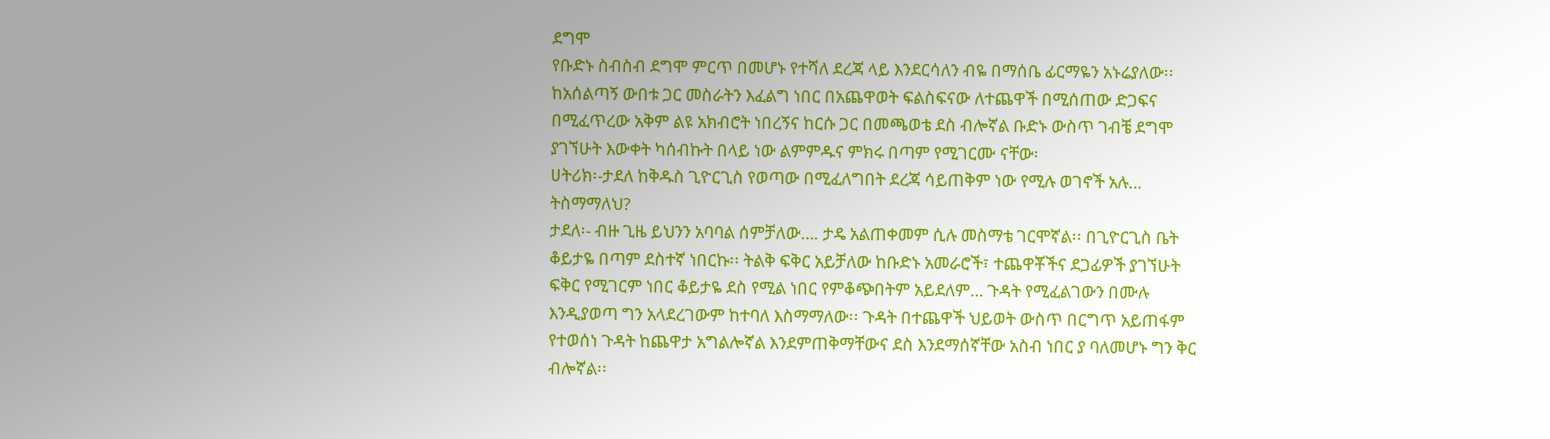ደግሞ
የቡድኑ ስብስብ ደግሞ ምርጥ በመሆኑ የተሻለ ደረጃ ላይ እንደርሳለን ብዬ በማሰቤ ፊርማዬን አኑሬያለው፡፡
ከአሰልጣኝ ውበቱ ጋር መስራትን እፈልግ ነበር በአጨዋወት ፍልስፍናው ለተጨዋች በሚሰጠው ድጋፍና
በሚፈጥረው አቅም ልዩ አክብሮት ነበረኝና ከርሱ ጋር በመጫወቴ ደስ ብሎኛል ቡድኑ ውስጥ ገብቼ ደግሞ
ያገኘሁት እውቀት ካሰብኩት በላይ ነው ልምምዱና ምክሩ በጣም የሚገርሙ ናቸው፡
ሀትሪክ፡-ታደለ ከቅዱስ ጊዮርጊስ የወጣው በሚፈለግበት ደረጃ ሳይጠቅም ነው የሚሉ ወገኖች አሉ…
ትስማማለህ?
ታደለ፡- ብዙ ጊዜ ይህንን አባባል ሰምቻለው…. ታዴ አልጠቀመም ሲሉ መስማቴ ገርሞኛል፡፡ በጊዮርጊስ ቤት
ቆይታዬ በጣም ደስተኛ ነበርኩ፡፡ ትልቅ ፍቅር አይቻለው ከቡድኑ አመራሮች፣ ተጨዋቾችና ደጋፊዎች ያገኘሁት
ፍቅር የሚገርም ነበር ቆይታዬ ደስ የሚል ነበር የምቆጭበትም አይደለም… ጉዳት የሚፈልገውን በሙሉ
እንዲያወጣ ግን አላደረገውም ከተባለ እስማማለው፡፡ ጉዳት በተጨዋች ህይወት ውስጥ በርግጥ አይጠፋም
የተወሰነ ጉዳት ከጨዋታ አግልሎኛል እንደምጠቅማቸውና ደስ እንደማሰኛቸው አስብ ነበር ያ ባለመሆኑ ግን ቅር
ብሎኛል፡፡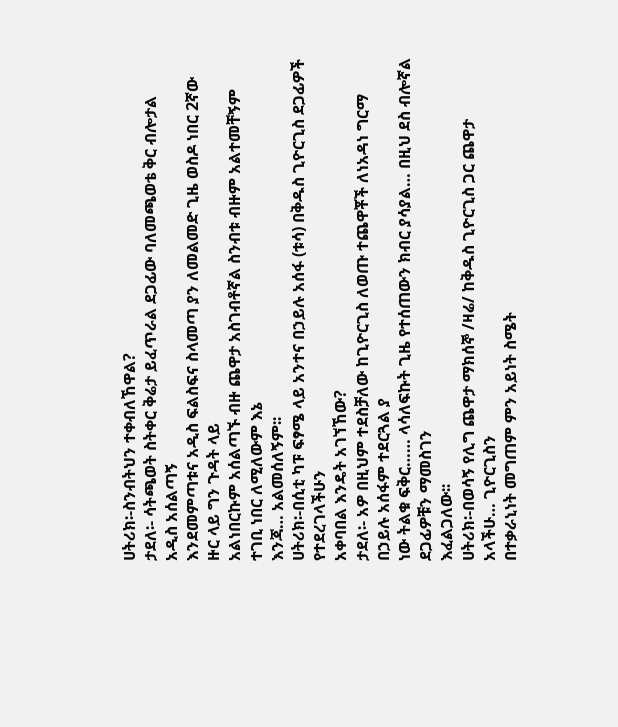ሀትሪክ፡-ስንብትህን ተቀብለኸዋል?
ታደለ፡- ሳትጫወት ስትቀር ቅሬታ ይፈጥራል ደጋፊው ባለመጫወቴ ቅር ብሎታል አዲስ አሰልጣኝ
እንደመምጣቱና አዲስ ፍልስፍና ስላመጣ ያን ለመልመድ ጊዜ ወስዶ ነበር 2ኛው ዙር ላይ ግን ጉዳት ላይ
አልነበርኩም አሰልጣኙ ብዙ ጨዋታ አስገብቶኛል ስንብቱ ብዙም አልተመቸኝም ተገቢ ነበር ለሚለውም እኔ
እንጃ… አልመሰለኝም፡፡
ሀትሪክ፡-በሲቲ ካፑ ፍፃሜ ላይ አንተና በኃይሉ አሰፋ (ቱሳ) በቅዱስ ጊዮርጊስ ደጋፊዎች የተደረገላችሁን
አቀባበል እንዴት አገኘኸው?
ታደለ፡- አዎ በዚህም ተደስቻለው ከጊዮርጊስ ለወጡ ተጨዋቾች ለነአዳነ ግርማ በኃይሉ አሰፋም ተደርጓል ያ
ነው ትልቁ ፍቅር…… ላሳለፍኩት ጊዜ የተሰጠውን ክብር ያሳያል… በዚህ ደስ ብሎኛል ደጋፊዎቹን ማመስገን
እፈልጋለው፡፡
ሀትሪክ፡-በወሳኝ የሊግ ጨዋታ ማክሰኞ /ዛሬ/ ከቅዱስ ጊዮርጊስ ጋር ጨዋታ አላችሁ… ጊዮርጊስን
በተቃራኒነት መግጠም ምን አይነት ስሜት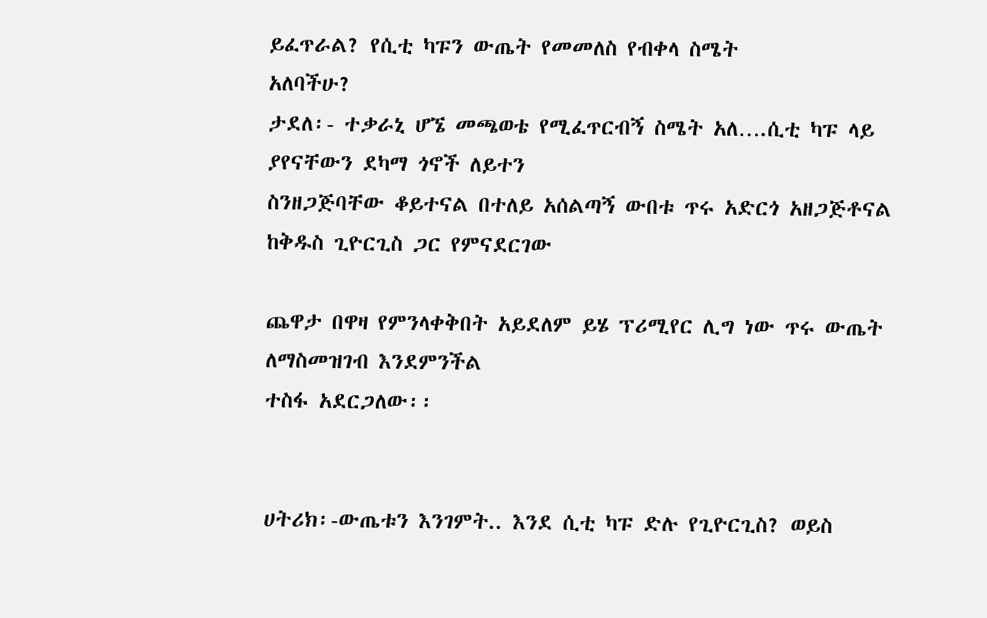ይፈጥራል? የሲቲ ካፑን ውጤት የመመለስ የብቀላ ስሜት
አለባችሁ?
ታደለ፡- ተቃራኒ ሆኜ መጫወቴ የሚፈጥርብኝ ስሜት አለ….ሲቲ ካፑ ላይ ያየናቸውን ደካማ ጎኖች ለይተን
ስንዘጋጅባቸው ቆይተናል በተለይ አሰልጣኝ ውበቱ ጥሩ አድርጎ አዘጋጅቶናል ከቅዱስ ጊዮርጊስ ጋር የምናደርገው

ጨዋታ በዋዛ የምንላቀቅበት አይደለም ይሄ ፕሪሚየር ሊግ ነው ጥሩ ውጤት ለማስመዝገብ እንደምንችል
ተስፋ አደርጋለው፡፡


ሀትሪክ፡-ውጤቱን እንገምት.. እንደ ሲቲ ካፑ ድሉ የጊዮርጊስ? ወይስ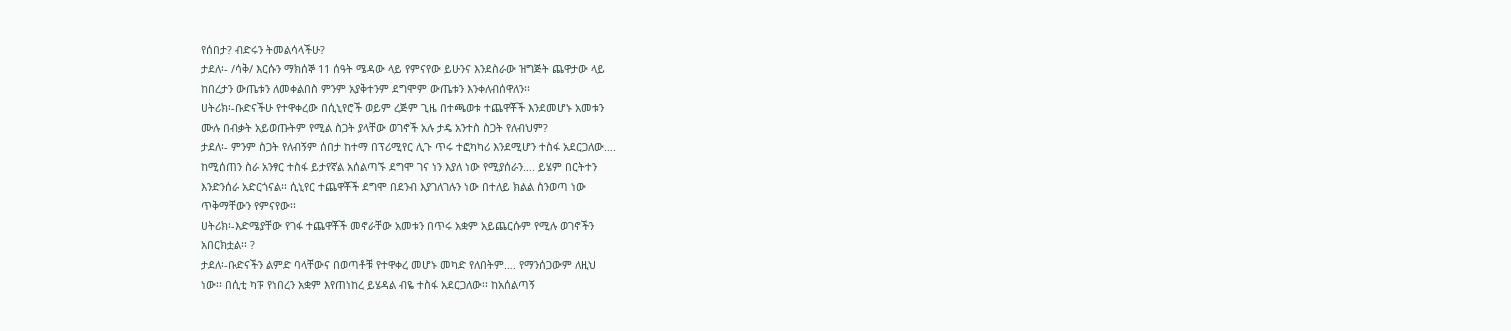የሰበታ? ብድሩን ትመልሳላችሁ?
ታደለ፡- /ሳቅ/ እርሱን ማክሰኞ 11 ሰዓት ሜዳው ላይ የምናየው ይሁንና እንደስራው ዝግጅት ጨዋታው ላይ
ከበረታን ውጤቱን ለመቀልበስ ምንም አያቅተንም ደግሞም ውጤቱን እንቀለብሰዋለን፡፡
ሀትሪክ፡-ቡድናችሁ የተዋቀረው በሲኒየሮች ወይም ረጅም ጊዜ በተጫወቱ ተጨዋቾች እንደመሆኑ አመቱን
ሙሉ በብቃት አይወጡትም የሚል ስጋት ያላቸው ወገኖች አሉ ታዴ አንተስ ስጋት የለብህም?
ታደለ፡- ምንም ስጋት የለብኝም ሰበታ ከተማ በፕሪሚየር ሊጉ ጥሩ ተፎካካሪ እንደሚሆን ተስፋ አደርጋለው….
ከሚሰጠን ስራ አንፃር ተስፋ ይታየኛል አሰልጣኙ ደግሞ ገና ነን እያለ ነው የሚያሰራን…. ይሄም በርትተን
እንድንሰራ አድርጎናል፡፡ ሲኒየር ተጨዋቾች ደግሞ በደንብ እያገለገሉን ነው በተለይ ክልል ስንወጣ ነው
ጥቅማቸውን የምናየው፡፡
ሀትሪክ፡-እድሜያቸው የገፋ ተጨዋቾች መኖራቸው አመቱን በጥሩ አቋም አይጨርሱም የሚሉ ወገኖችን
አበርክቷል፡፡ ?
ታደለ፡-ቡድናችን ልምድ ባላቸውና በወጣቶቹ የተዋቀረ መሆኑ መካድ የለበትም…. የማንሰጋውም ለዚህ
ነው፡፡ በሲቲ ካፑ የነበረን አቋም እየጠነከረ ይሄዳል ብዬ ተስፋ አደርጋለው፡፡ ከአሰልጣኝ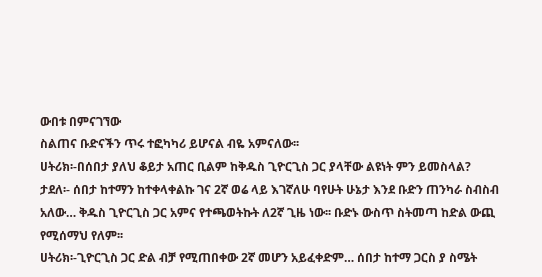ውበቱ በምናገኘው
ስልጠና ቡድናችን ጥሩ ተፎካካሪ ይሆናል ብዬ አምናለው፡፡
ሀትሪክ፡-በሰበታ ያለህ ቆይታ አጠር ቢልም ከቅዱስ ጊዮርጊስ ጋር ያላቸው ልዩነት ምን ይመስላል?
ታደለ፡- ሰበታ ከተማን ከተቀላቀልኩ ገና 2ኛ ወሬ ላይ እገኛለሁ ባየሁት ሁኔታ እንደ ቡድን ጠንካራ ስብስብ
አለው… ቅዱስ ጊዮርጊስ ጋር አምና የተጫወትኩት ለ2ኛ ጊዜ ነው፡፡ ቡድኑ ውስጥ ስትመጣ ከድል ውጪ
የሚሰማህ የለም፡፡
ሀትሪክ፡-ጊዮርጊስ ጋር ድል ብቻ የሚጠበቀው 2ኛ መሆን አይፈቀድም… ሰበታ ከተማ ጋርስ ያ ስሜት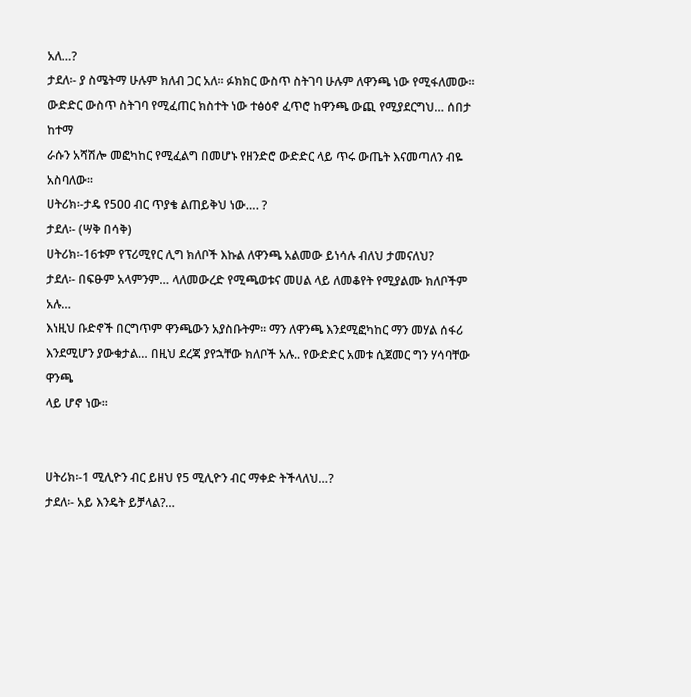አለ…?
ታደለ፡- ያ ስሜትማ ሁሉም ክለብ ጋር አለ፡፡ ፉክክር ውስጥ ስትገባ ሁሉም ለዋንጫ ነው የሚፋለመው፡፡
ውድድር ውስጥ ስትገባ የሚፈጠር ክስተት ነው ተፅዕኖ ፈጥሮ ከዋንጫ ውጪ የሚያደርግህ… ሰበታ ከተማ
ራሱን አሻሽሎ መፎካከር የሚፈልግ በመሆኑ የዘንድሮ ውድድር ላይ ጥሩ ውጤት እናመጣለን ብዬ አስባለው፡፡
ሀትሪክ፡-ታዴ የ5ዐዐ ብር ጥያቄ ልጠይቅህ ነው…. ?
ታደለ፡- (ሣቅ በሳቅ)
ሀትሪክ፡-16ቱም የፕሪሚየር ሊግ ክለቦች እኩል ለዋንጫ አልመው ይነሳሉ ብለህ ታመናለህ?
ታደለ፡- በፍፁም አላምንም… ላለመውረድ የሚጫወቱና መሀል ላይ ለመቆየት የሚያልሙ ክለቦችም አሉ…
እነዚህ ቡድኖች በርግጥም ዋንጫውን አያስቡትም፡፡ ማን ለዋንጫ እንደሚፎካከር ማን መሃል ሰፋሪ
እንደሚሆን ያውቁታል… በዚህ ደረጃ ያየኋቸው ክለቦች አሉ.. የውድድር አመቱ ሲጀመር ግን ሃሳባቸው ዋንጫ
ላይ ሆኖ ነው፡፡


ሀትሪክ፡-1 ሚሊዮን ብር ይዘህ የ5 ሚሊዮን ብር ማቀድ ትችላለህ…?
ታደለ፡- አይ እንዴት ይቻላል?…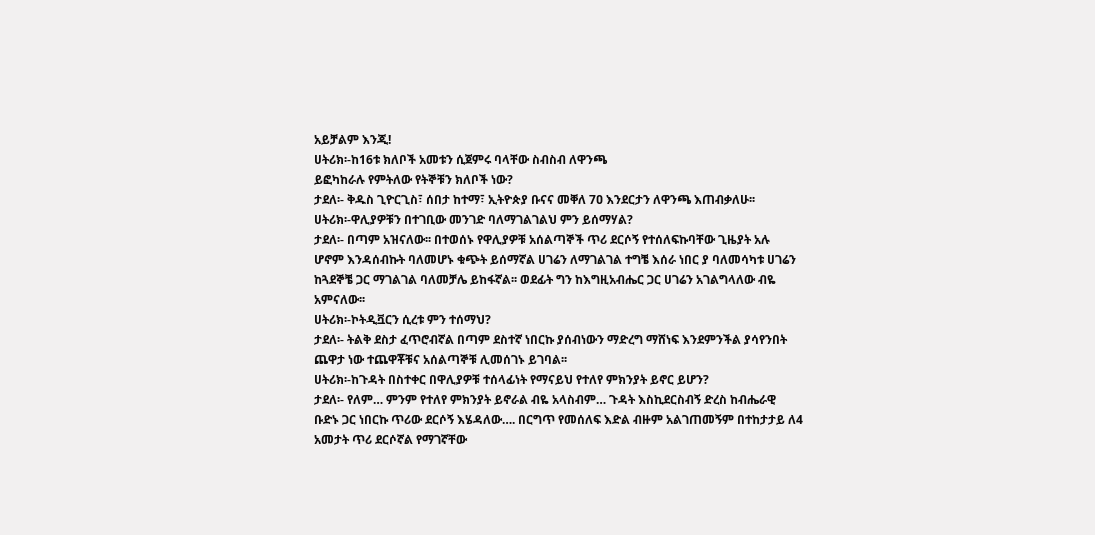አይቻልም እንጂ!
ሀትሪክ፡-ከ16ቱ ክለቦች አመቱን ሲጀምሩ ባላቸው ስብስብ ለዋንጫ
ይፎካከራሉ የምትለው የትኞቹን ክለቦች ነው?
ታደለ፡- ቅዱስ ጊዮርጊስ፣ ሰበታ ከተማ፣ ኢትዮጵያ ቡናና መቐለ 7ዐ እንደርታን ለዋንጫ እጠብቃለሁ፡፡
ሀትሪክ፡-ዋሊያዎቹን በተገቢው መንገድ ባለማገልገልህ ምን ይሰማሃል?
ታደለ፡- በጣም አዝናለው፡፡ በተወሰኑ የዋሊያዎቹ አሰልጣኞች ጥሪ ደርሶኝ የተሰለፍኩባቸው ጊዜያት አሉ
ሆኖም እንዳሰብኩት ባለመሆኑ ቁጭት ይሰማኛል ሀገሬን ለማገልገል ተግቼ እሰራ ነበር ያ ባለመሳካቱ ሀገሬን
ከጓደኞቼ ጋር ማገልገል ባለመቻሌ ይከፋኛል፡፡ ወደፊት ግን ከእግዚአብሔር ጋር ሀገሬን አገልግላለው ብዬ
አምናለው፡፡
ሀትሪክ፡-ኮትዲቯርን ሲረቱ ምን ተሰማህ?
ታደለ፡- ትልቅ ደስታ ፈጥሮብኛል በጣም ደስተኛ ነበርኩ ያሰብነውን ማድረግ ማሸነፍ እንደምንችል ያሳየንበት
ጨዋታ ነው ተጨዋቾቹና አሰልጣኞቹ ሊመሰገኑ ይገባል፡፡
ሀትሪክ፡-ከጉዳት በስተቀር በዋሊያዎቹ ተሰላፊነት የማናይህ የተለየ ምክንያት ይኖር ይሆን?
ታደለ፡- የለም… ምንም የተለየ ምክንያት ይኖራል ብዬ አላስብም… ጉዳት እስኪደርስብኝ ድረስ ከብሔራዊ
ቡድኑ ጋር ነበርኩ ጥሪው ደርሶኝ እሄዳለው…. በርግጥ የመሰለፍ እድል ብዙም አልገጠመኝም በተከታታይ ለ4
አመታት ጥሪ ደርሶኛል የማገኛቸው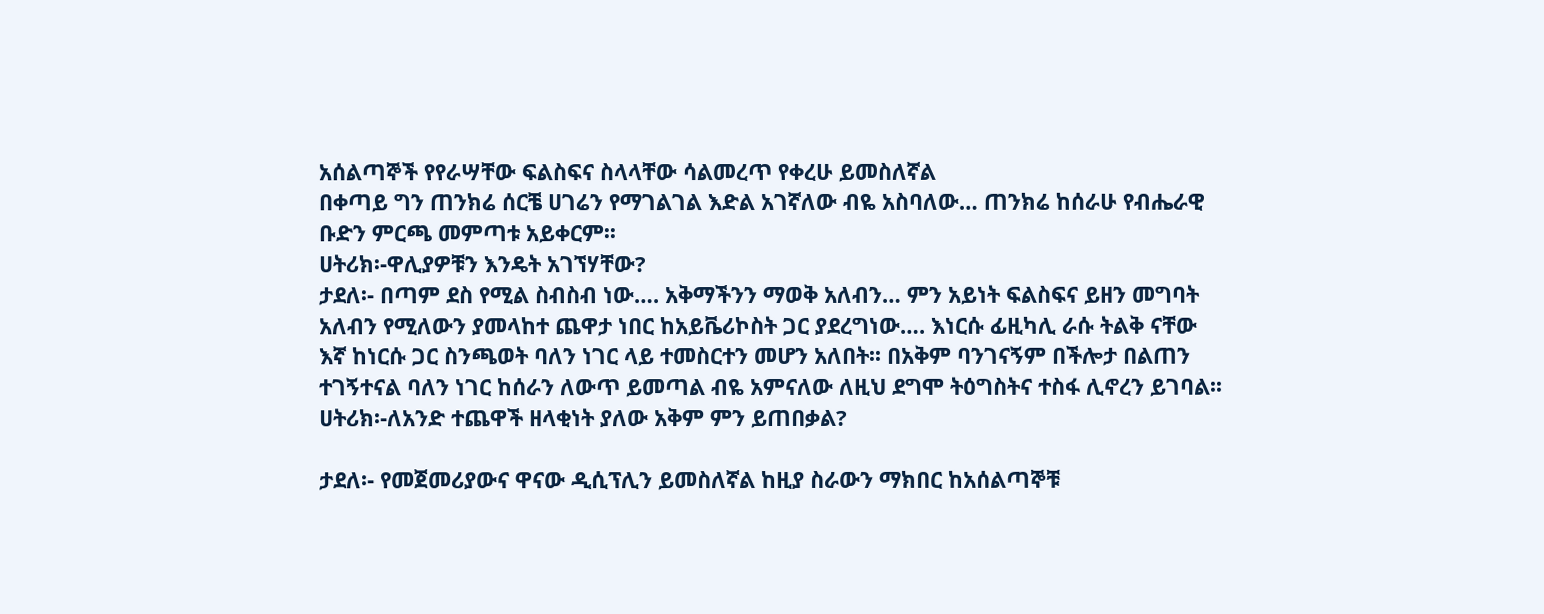አሰልጣኞች የየራሣቸው ፍልስፍና ስላላቸው ሳልመረጥ የቀረሁ ይመስለኛል
በቀጣይ ግን ጠንክሬ ሰርቼ ሀገሬን የማገልገል እድል አገኛለው ብዬ አስባለው… ጠንክሬ ከሰራሁ የብሔራዊ
ቡድን ምርጫ መምጣቱ አይቀርም፡፡
ሀትሪክ፡-ዋሊያዎቹን እንዴት አገኘሃቸው?
ታደለ፡- በጣም ደስ የሚል ስብስብ ነው…. አቅማችንን ማወቅ አለብን… ምን አይነት ፍልስፍና ይዘን መግባት
አለብን የሚለውን ያመላከተ ጨዋታ ነበር ከአይቬሪኮስት ጋር ያደረግነው…. እነርሱ ፊዚካሊ ራሱ ትልቅ ናቸው
እኛ ከነርሱ ጋር ስንጫወት ባለን ነገር ላይ ተመስርተን መሆን አለበት፡፡ በአቅም ባንገናኝም በችሎታ በልጠን
ተገኝተናል ባለን ነገር ከሰራን ለውጥ ይመጣል ብዬ አምናለው ለዚህ ደግሞ ትዕግስትና ተስፋ ሊኖረን ይገባል፡፡
ሀትሪክ፡-ለአንድ ተጨዋች ዘላቂነት ያለው አቅም ምን ይጠበቃል?

ታደለ፡- የመጀመሪያውና ዋናው ዲሲፕሊን ይመስለኛል ከዚያ ስራውን ማክበር ከአሰልጣኞቹ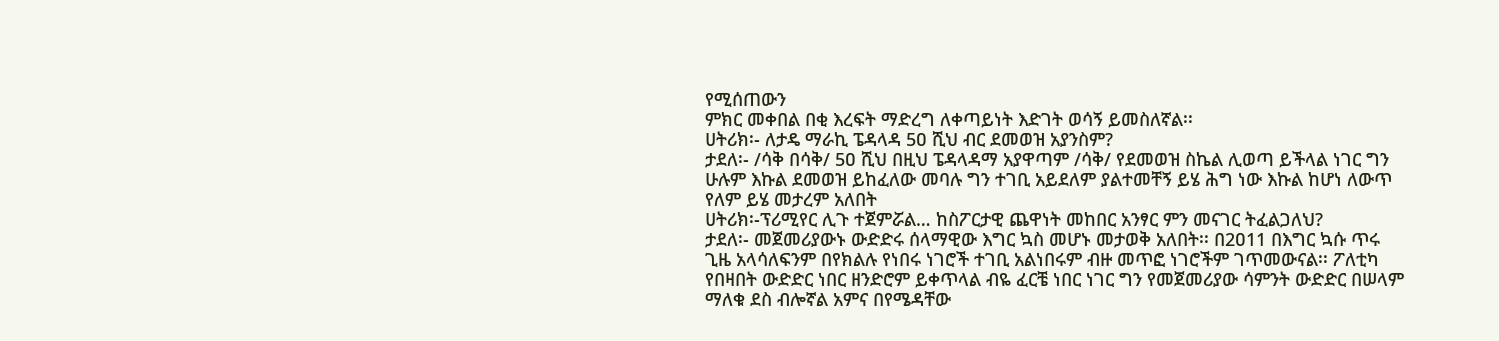የሚሰጠውን
ምክር መቀበል በቂ እረፍት ማድረግ ለቀጣይነት እድገት ወሳኝ ይመስለኛል፡፡
ሀትሪክ፡- ለታዴ ማራኪ ፔዳላዳ 5ዐ ሺህ ብር ደመወዝ አያንስም?
ታደለ፡- /ሳቅ በሳቅ/ 5ዐ ሺህ በዚህ ፔዳላዳማ አያዋጣም /ሳቅ/ የደመወዝ ስኬል ሊወጣ ይችላል ነገር ግን
ሁሉም እኩል ደመወዝ ይከፈለው መባሉ ግን ተገቢ አይደለም ያልተመቸኝ ይሄ ሕግ ነው እኩል ከሆነ ለውጥ
የለም ይሄ መታረም አለበት
ሀትሪክ፡-ፕሪሚየር ሊጉ ተጀምሯል… ከስፖርታዊ ጨዋነት መከበር አንፃር ምን መናገር ትፈልጋለህ?
ታደለ፡- መጀመሪያውኑ ውድድሩ ሰላማዊው እግር ኳስ መሆኑ መታወቅ አለበት፡፡ በ2ዐ11 በእግር ኳሱ ጥሩ
ጊዜ አላሳለፍንም በየክልሉ የነበሩ ነገሮች ተገቢ አልነበሩም ብዙ መጥፎ ነገሮችም ገጥመውናል፡፡ ፖለቲካ
የበዛበት ውድድር ነበር ዘንድሮም ይቀጥላል ብዬ ፈርቼ ነበር ነገር ግን የመጀመሪያው ሳምንት ውድድር በሠላም
ማለቁ ደስ ብሎኛል አምና በየሜዳቸው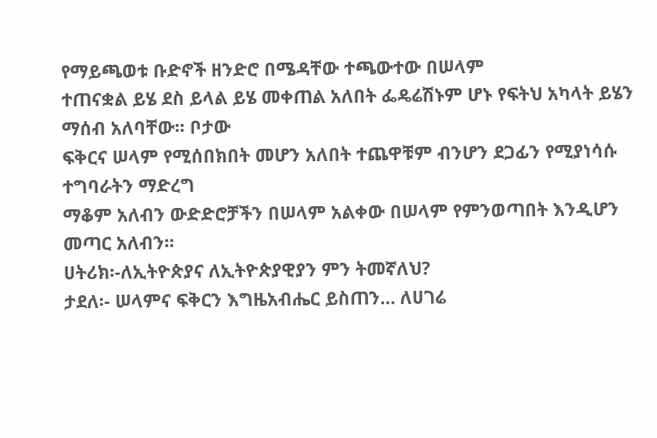የማይጫወቱ ቡድኖች ዘንድሮ በሜዳቸው ተጫውተው በሠላም
ተጠናቋል ይሄ ደስ ይላል ይሄ መቀጠል አለበት ፌዴሬሽኑም ሆኑ የፍትህ አካላት ይሄን ማሰብ አለባቸው፡፡ ቦታው
ፍቅርና ሠላም የሚሰበክበት መሆን አለበት ተጨዋቹም ብንሆን ደጋፊን የሚያነሳሱ ተግባራትን ማድረግ
ማቆም አለብን ውድድሮቻችን በሠላም አልቀው በሠላም የምንወጣበት እንዲሆን መጣር አለብን፡፡
ሀትሪክ፡-ለኢትዮጵያና ለኢትዮጵያዊያን ምን ትመኛለህ?
ታደለ፡- ሠላምና ፍቅርን እግዜአብሔር ይስጠን… ለሀገሬ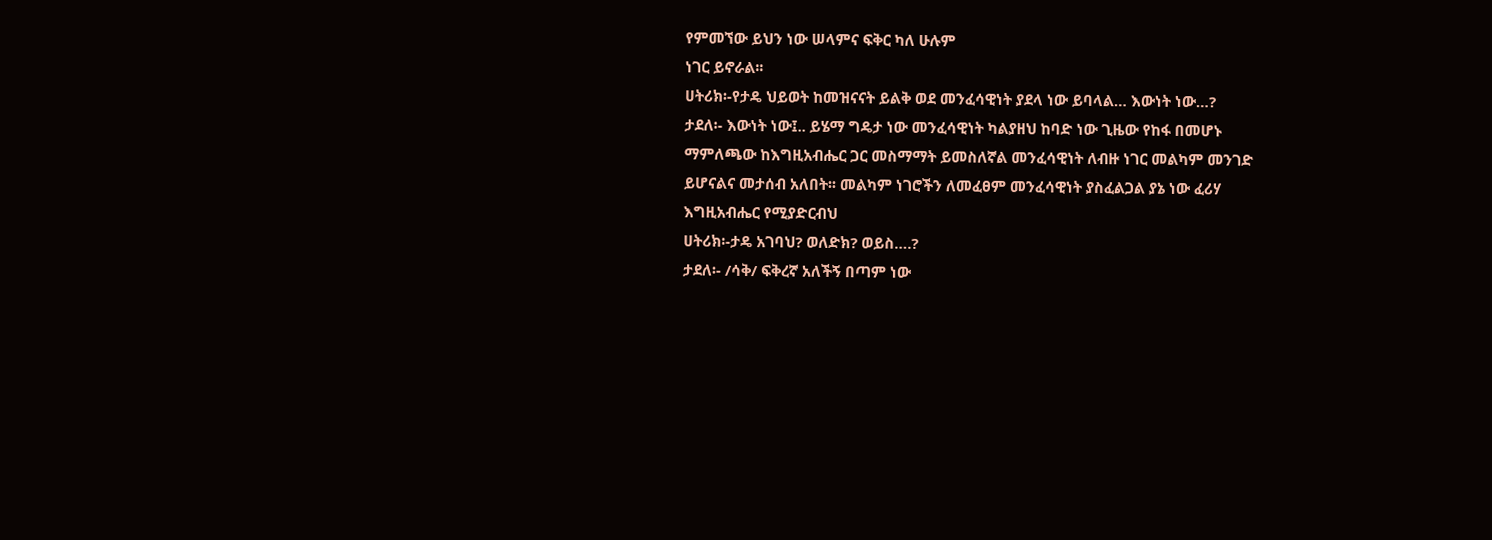የምመኘው ይህን ነው ሠላምና ፍቅር ካለ ሁሉም
ነገር ይኖራል፡፡
ሀትሪክ፡-የታዴ ህይወት ከመዝናናት ይልቅ ወደ መንፈሳዊነት ያደላ ነው ይባላል… እውነት ነው…?
ታደለ፡- እውነት ነው፤.. ይሄማ ግዴታ ነው መንፈሳዊነት ካልያዘህ ከባድ ነው ጊዜው የከፋ በመሆኑ
ማምለጫው ከእግዚአብሔር ጋር መስማማት ይመስለኛል መንፈሳዊነት ለብዙ ነገር መልካም መንገድ
ይሆናልና መታሰብ አለበት፡፡ መልካም ነገሮችን ለመፈፀም መንፈሳዊነት ያስፈልጋል ያኔ ነው ፈሪሃ
እግዚአብሔር የሚያድርብህ
ሀትሪክ፡-ታዴ አገባህ? ወለድክ? ወይስ….?
ታደለ፡- /ሳቅ/ ፍቅረኛ አለችኝ በጣም ነው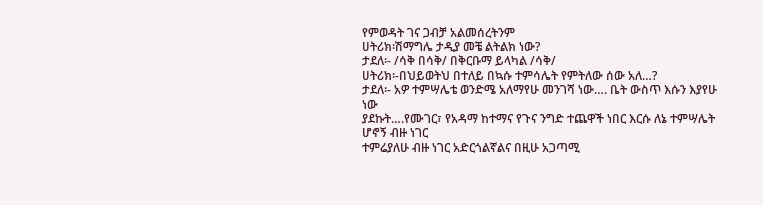የምወዳት ገና ጋብቻ አልመሰረትንም
ሀትሪክ፡ሽማግሌ ታዲያ መቼ ልትልክ ነው?
ታደለ፡- /ሳቅ በሳቅ/ በቅርቡማ ይላካል /ሳቅ/
ሀትሪክ፡-በህይወትህ በተለይ በኳሱ ተምሳሌት የምትለው ሰው አለ…?
ታደለ፡- አዎ ተምሣሌቴ ወንድሜ አለማየሁ መንገሻ ነው…. ቤት ውስጥ እሱን እያየሁ ነው
ያደኩት….የሙገር፣ የአዳማ ከተማና የጉና ንግድ ተጨዋች ነበር እርሱ ለኔ ተምሣሌት ሆኖኝ ብዙ ነገር
ተምሬያለሁ ብዙ ነገር አድርጎልኛልና በዚሁ አጋጣሚ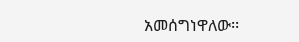አመሰግነዋለው፡፡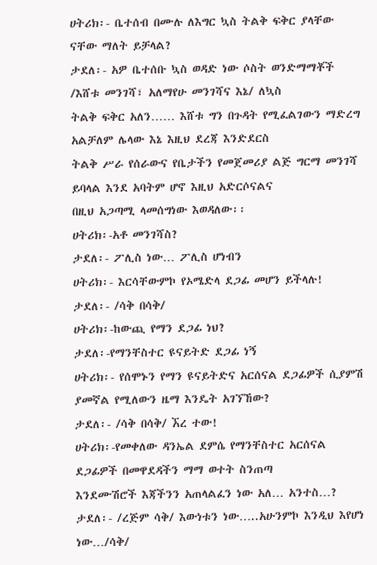ሀትሪክ፡- ቤተሰብ በሙሉ ለእግር ኳስ ትልቅ ፍቅር ያላቸው ናቸው ማለት ይቻላል?
ታደለ፡- አዎ ቤተሰቡ ኳስ ወዳድ ነው ሶስት ወንድማማቾች /እሸቱ መንገሻ፣ አለማየሁ መንገሻና እኔ/ ለኳስ
ትልቅ ፍቅር አለን…… እሸቱ ግን በጉዳት የሚፈልገውን ማድረግ አልቻለም ሌላው እኔ እዚህ ደረጃ እንድደርስ
ትልቅ ሥራ የሰራውና የቤታችን የመጀመሪያ ልጅ ግርማ መንገሻ ይባላል እንደ አባትም ሆኖ እዚህ አድርሶናልና
በዚህ አጋጣሚ ላመሰግነው እወዳለው፡፡
ሀትሪክ፡-አቶ መንገሻስ?
ታደለ፡- ፖሊስ ነው… ፖሊስ ሆነብን
ሀትሪክ፡- እርሳቸውምኮ የኦሜድላ ደጋፊ መሆን ይችላሉ!
ታደለ፡- /ሳቅ በሳቅ/
ሀትሪክ፡-ከውጪ የማን ደጋፊ ነህ?
ታደለ፡-የማንቸስተር ዩናይትድ ደጋፊ ነኝ
ሀትሪክ፡- የሰሞኑን የማን ዩናይትድና አርሰናል ደጋፊዎች ሲያምሽ ያመኛል የሚለውን ዜማ እንዴት አገኘኸው?
ታደለ፡- /ሳቅ በሳቅ/ ኧረ ተው!
ሀትሪክ፡-የመቀለው ዳንኤል ደምሴ የማንቸስተር አርሰናል ደጋፊዎች በመዋደዳችን ማማ ወተት ስንጠጣ
እንደሙሽሮች እጃችንን አጠላልፈን ነው አለ… አንተስ…?
ታደለ፡- /ረጅም ሳቅ/ እውነቱን ነው…..አሁንምኮ እንዲህ እየሆነ ነው…/ሳቅ/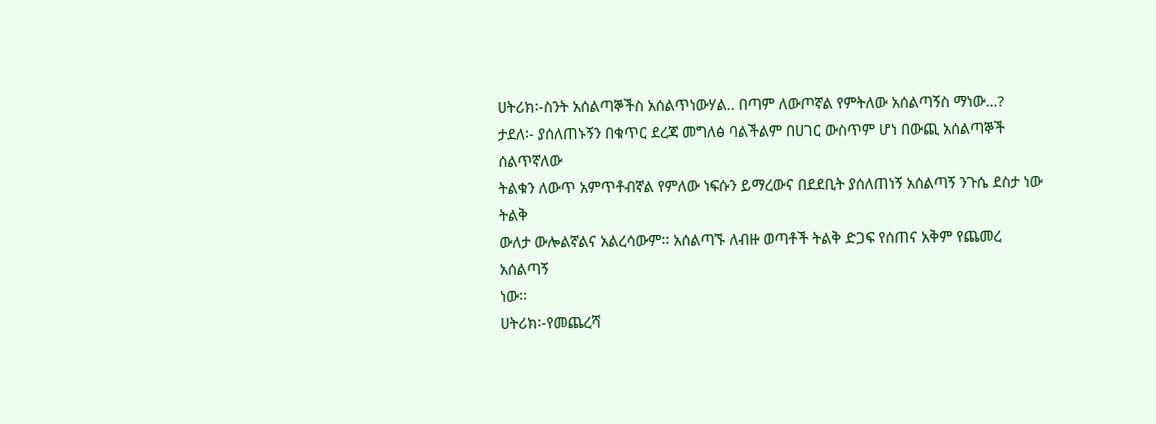ሀትሪክ፡-ስንት አሰልጣኞችስ አሰልጥነውሃል.. በጣም ለውጦኛል የምትለው አሰልጣኝስ ማነው…?
ታደለ፡- ያሰለጠኑኝን በቁጥር ደረጃ መግለፅ ባልችልም በሀገር ውስጥም ሆነ በውጪ አሰልጣኞች ሰልጥኛለው
ትልቁን ለውጥ አምጥቶብኛል የምለው ነፍሱን ይማረውና በደደቢት ያሰለጠነኝ አሰልጣኝ ንጉሴ ደስታ ነው ትልቅ
ውለታ ውሎልኛልና አልረሳውም፡፡ አሰልጣኙ ለብዙ ወጣቶች ትልቅ ድጋፍ የሰጠና አቅም የጨመረ አሰልጣኝ
ነው፡፡
ሀትሪክ፡-የመጨረሻ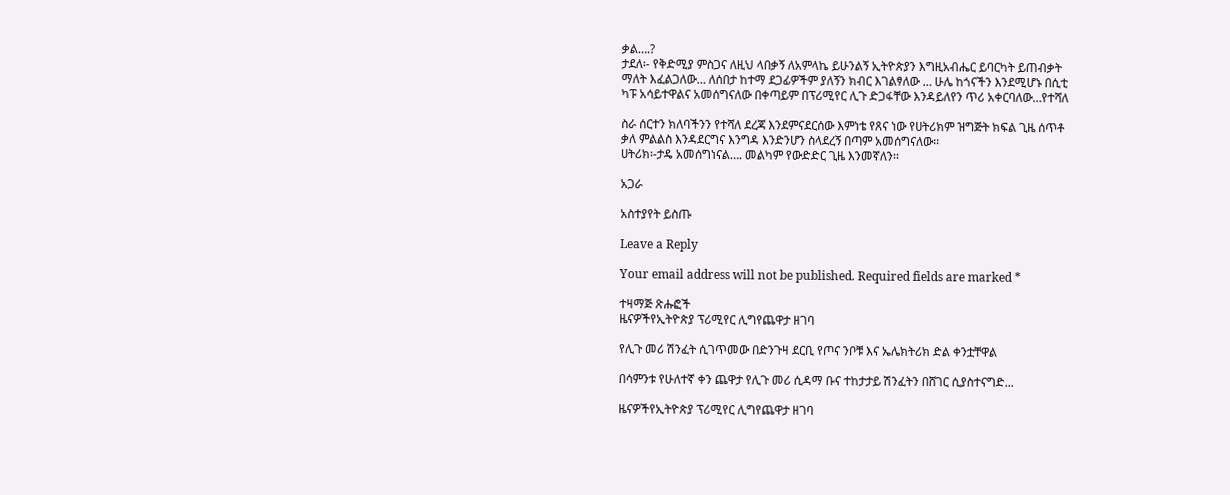ቃል….?
ታደለ፡- የቅድሚያ ምስጋና ለዚህ ላበቃኝ ለአምላኬ ይሁንልኝ ኢትዮጵያን እግዚአብሔር ይባርካት ይጠብቃት
ማለት እፈልጋለው… ለሰበታ ከተማ ደጋፊዎችም ያለኝን ክብር እገልፃለው … ሁሌ ከጎናችን እንደሚሆኑ በሲቲ
ካፑ አሳይተዋልና አመሰግናለው በቀጣይም በፕሪሚየር ሊጉ ድጋፋቸው እንዳይለየን ጥሪ አቀርባለው…የተሻለ

ስራ ሰርተን ክለባችንን የተሻለ ደረጃ እንደምናደርሰው እምነቴ የጸና ነው የሀትሪክም ዝግጅት ክፍል ጊዜ ሰጥቶ
ቃለ ምልልስ እንዳደርግና እንግዳ እንድንሆን ስላደረኝ በጣም አመሰግናለው፡፡
ሀትሪክ፡-ታዴ አመሰግነናል…. መልካም የውድድር ጊዜ እንመኛለን፡፡

አጋራ

አስተያየት ይስጡ

Leave a Reply

Your email address will not be published. Required fields are marked *

ተዛማጅ ጽሑፎች
ዜናዎችየኢትዮጵያ ፕሪሚየር ሊግየጨዋታ ዘገባ

የሊጉ መሪ ሽንፈት ሲገጥመው በድንጉዛ ደርቢ የጦና ንቦቹ እና ኤሌክትሪክ ድል ቀንቷቸዋል

በሳምንቱ የሁለተኛ ቀን ጨዋታ የሊጉ መሪ ሲዳማ ቡና ተከታታይ ሽንፈትን በሸገር ሲያስተናግድ...

ዜናዎችየኢትዮጵያ ፕሪሚየር ሊግየጨዋታ ዘገባ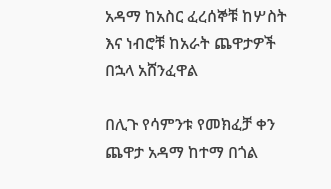አዳማ ከአስር ፈረሰኞቹ ከሦስት እና ነብሮቹ ከአራት ጨዋታዎች በኋላ አሸንፈዋል

በሊጉ የሳምንቱ የመክፈቻ ቀን ጨዋታ አዳማ ከተማ በጎል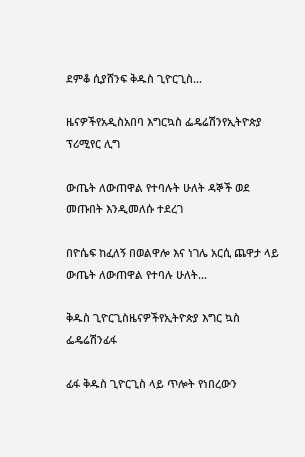ደምቆ ሲያሸንፍ ቅዱስ ጊዮርጊስ...

ዜናዎችየአዲስአበባ እግርኳስ ፌዴሬሽንየኢትዮጵያ ፕሪሚየር ሊግ

ውጤት ለውጠዋል የተባሉት ሁለት ዳኞች ወደ መጡበት እንዲመለሱ ተደረገ

በዮሴፍ ከፈለኝ በወልዋሎ እና ነገሌ አርሲ ጨዋታ ላይ ውጤት ለውጠዋል የተባሉ ሁለት...

ቅዱስ ጊዮርጊስዜናዎችየኢትዮጵያ እግር ኳስ ፌዴሬሽንፊፋ

ፊፋ ቅዱስ ጊዮርጊስ ላይ ጥሎት የነበረውን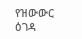የዝውውር ዕገዳ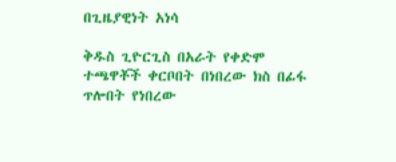በጊዜያዊነት አነሳ

ቅዱስ ጊዮርጊስ በአራት የቀድሞ ተጫዋቾች ቀርቦበት በነበረው ክስ በፊፋ ጥሎበት የነበረው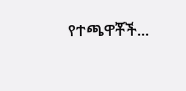የተጫዋቾች...